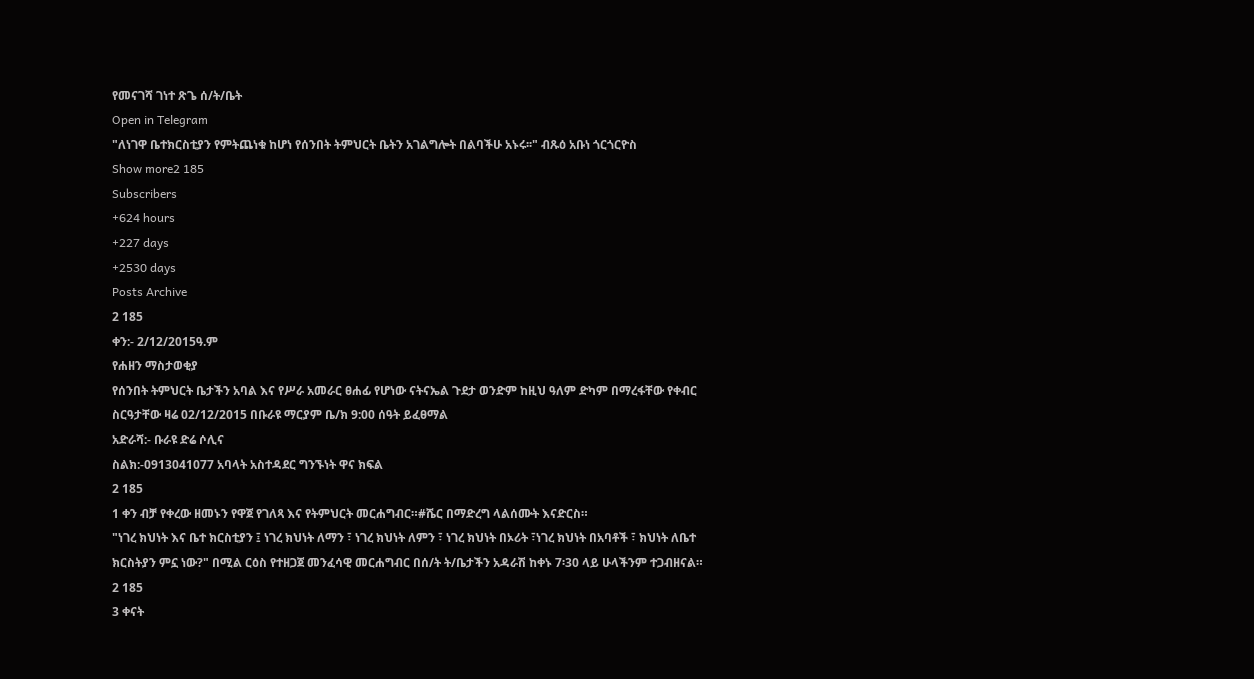የመናገሻ ገነተ ጽጌ ሰ/ት/ቤት
Open in Telegram
"ለነገዋ ቤተክርስቲያን የምትጨነቁ ከሆነ የሰንበት ትምህርት ቤትን አገልግሎት በልባችሁ አኑሩ፡፡" ብጹዕ አቡነ ጎርጎርዮስ
Show more2 185
Subscribers
+624 hours
+227 days
+2530 days
Posts Archive
2 185
ቀን:- 2/12/2015ዓ.ም
የሐዘን ማስታወቂያ
የሰንበት ትምህርት ቤታችን አባል እና የሥራ አመራር ፀሐፊ የሆነው ናትናኤል ጉደታ ወንድም ከዚህ ዓለም ድካም በማረፋቸው የቀብር ስርዓታቸው ዛሬ 02/12/2015 በቡራዩ ማርያም ቤ/ክ 9:00 ሰዓት ይፈፀማል
አድራሻ:- ቡራዩ ድሬ ሶሊና
ስልክ:-0913041077 አባላት አስተዳደር ግንኙነት ዋና ክፍል
2 185
1 ቀን ብቻ የቀረው ዘመኑን የዋጀ የገለጻ እና የትምህርት መርሐግብር።#ሼር በማድረግ ላልሰሙት እናድርስ።
"ነገረ ክህነት እና ቤተ ክርስቲያን ፤ ነገረ ክህነት ለማን ፣ ነገረ ክህነት ለምን ፣ ነገረ ክህነት በኦሪት ፣ነገረ ክህነት በአባቶች ፣ ክህነት ለቤተ ክርስትያን ምኗ ነው?" በሚል ርዕስ የተዘጋጀ መንፈሳዊ መርሐግብር በሰ/ት ት/ቤታችን አዳራሽ ከቀኑ 7፡30 ላይ ሁላችንም ተጋብዘናል።
2 185
3 ቀናት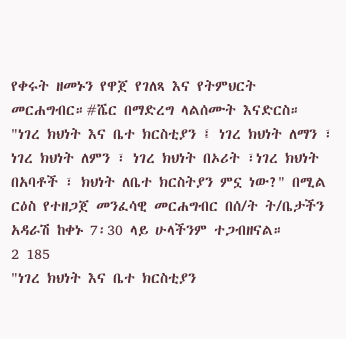የቀሩት ዘመኑን የዋጀ የገለጻ እና የትምህርት መርሐግብር።#ሼር በማድረግ ላልሰሙት እናድርስ።
"ነገረ ክህነት እና ቤተ ክርስቲያን ፤ ነገረ ክህነት ለማን ፣ ነገረ ክህነት ለምን ፣ ነገረ ክህነት በኦሪት ፣ነገረ ክህነት በአባቶች ፣ ክህነት ለቤተ ክርስትያን ምኗ ነው?" በሚል ርዕስ የተዘጋጀ መንፈሳዊ መርሐግብር በሰ/ት ት/ቤታችን አዳራሽ ከቀኑ 7፡30 ላይ ሁላችንም ተጋብዘናል።
2 185
"ነገረ ክህነት እና ቤተ ክርስቲያን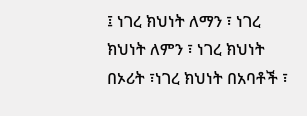፤ ነገረ ክህነት ለማን ፣ ነገረ ክህነት ለምን ፣ ነገረ ክህነት በኦሪት ፣ነገረ ክህነት በአባቶች ፣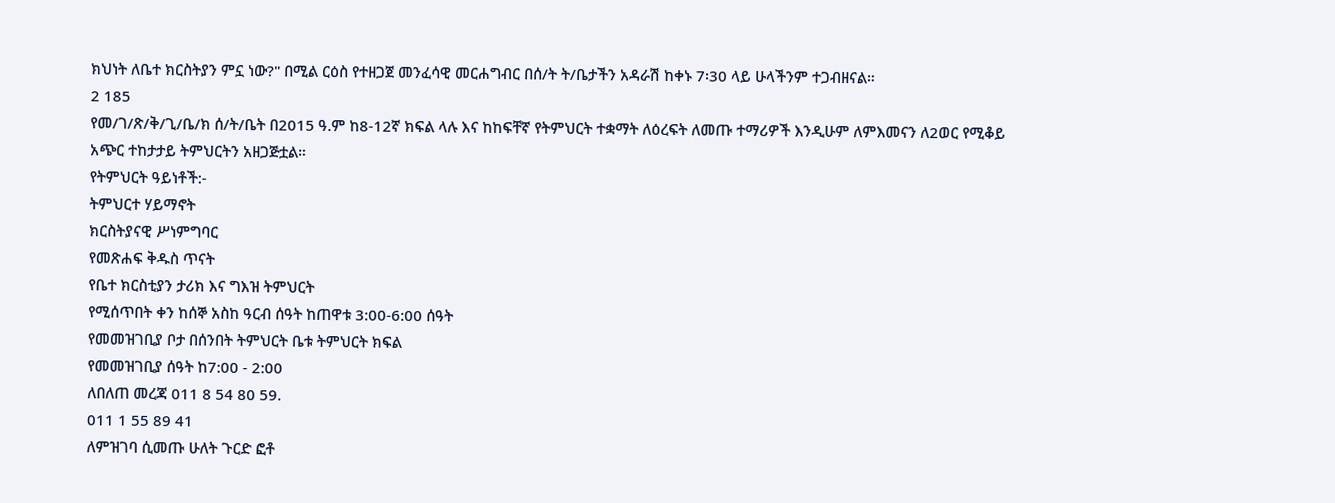ክህነት ለቤተ ክርስትያን ምኗ ነው?" በሚል ርዕስ የተዘጋጀ መንፈሳዊ መርሐግብር በሰ/ት ት/ቤታችን አዳራሽ ከቀኑ 7፡30 ላይ ሁላችንም ተጋብዘናል።
2 185
የመ/ገ/ጽ/ቅ/ጊ/ቤ/ክ ሰ/ት/ቤት በ2015 ዓ.ም ከ8-12ኛ ክፍል ላሉ እና ከከፍቸኛ የትምህርት ተቋማት ለዕረፍት ለመጡ ተማሪዎች እንዲሁም ለምእመናን ለ2ወር የሚቆይ አጭር ተከታታይ ትምህርትን አዘጋጅቷል።
የትምህርት ዓይነቶች:-
ትምህርተ ሃይማኖት
ክርስትያናዊ ሥነምግባር
የመጽሐፍ ቅዱስ ጥናት
የቤተ ክርስቲያን ታሪክ እና ግእዝ ትምህርት
የሚሰጥበት ቀን ከሰኞ አስከ ዓርብ ሰዓት ከጠዋቱ 3:00-6:00 ሰዓት
የመመዝገቢያ ቦታ በሰንበት ትምህርት ቤቱ ትምህርት ክፍል
የመመዝገቢያ ሰዓት ከ7:00 - 2:00
ለበለጠ መረጃ 011 8 54 80 59.
011 1 55 89 41
ለምዝገባ ሲመጡ ሁለት ጉርድ ፎቶ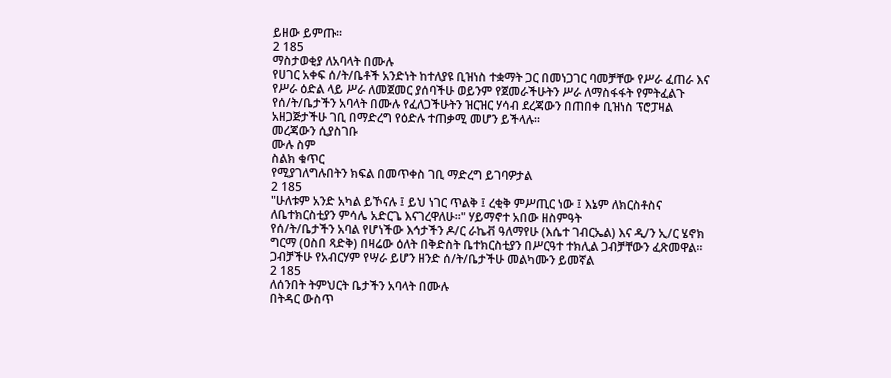ይዘው ይምጡ።
2 185
ማስታወቂያ ለአባላት በሙሉ
የሀገር አቀፍ ሰ/ት/ቤቶች አንድነት ከተለያዩ ቢዝነስ ተቋማት ጋር በመነጋገር ባመቻቸው የሥራ ፈጠራ እና የሥራ ዕድል ላይ ሥራ ለመጀመር ያሰባችሁ ወይንም የጀመራችሁትን ሥራ ለማስፋፋት የምትፈልጉ የሰ/ት/ቤታችን አባላት በሙሉ የፈለጋችሁትን ዝርዝር ሃሳብ ደረጃውን በጠበቀ ቢዝነስ ፕሮፓዛል አዘጋጅታችሁ ገቢ በማድረግ የዕድሉ ተጠቃሚ መሆን ይችላሉ።
መረጃውን ሲያስገቡ
ሙሉ ስም
ስልክ ቁጥር
የሚያገለግሉበትን ክፍል በመጥቀስ ገቢ ማድረግ ይገባዎታል
2 185
"ሁለቱም አንድ አካል ይኾናሉ ፤ ይህ ነገር ጥልቅ ፤ ረቂቅ ምሥጢር ነው ፤ እኔም ለክርስቶስና ለቤተክርስቲያን ምሳሌ አድርጌ እናገረዋለሁ፡፡" ሃይማኖተ አበው ዘስምዓት
የሰ/ት/ቤታችን አባል የሆነችው እኅታችን ዶ/ር ራኬቭ ዓለማየሁ (እሴተ ገብርኤል) እና ዲ/ን ኢ/ር ሄኖክ ግርማ (ዐስበ ጻድቅ) በዛሬው ዕለት በቅድስት ቤተክርስቲያን በሥርዓተ ተክሊል ጋብቻቸውን ፈጽመዋል።
ጋብቻችሁ የአብርሃም የሣራ ይሆን ዘንድ ሰ/ት/ቤታችሁ መልካሙን ይመኛል
2 185
ለሰንበት ትምህርት ቤታችን አባላት በሙሉ
በትዳር ውስጥ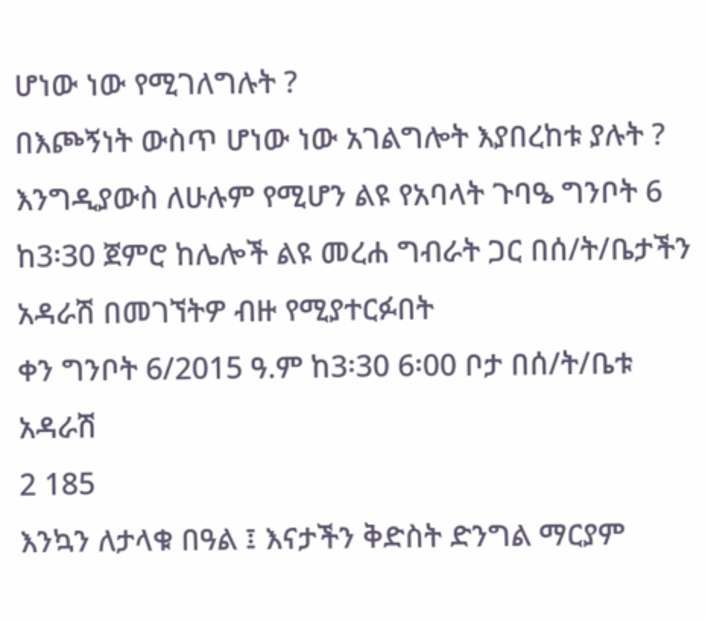ሆነው ነው የሚገለግሉት ?
በእጮኝነት ውስጥ ሆነው ነው አገልግሎት እያበረከቱ ያሉት ?
እንግዲያውስ ለሁሉም የሚሆን ልዩ የአባላት ጉባዔ ግንቦት 6 ከ3፡30 ጀምሮ ከሌሎች ልዩ መረሐ ግብራት ጋር በሰ/ት/ቤታችን አዳራሽ በመገኘትዎ ብዙ የሚያተርፉበት
ቀን ግንቦት 6/2015 ዓ.ም ከ3፡30 6፡00 ቦታ በሰ/ት/ቤቱ አዳራሽ
2 185
እንኳን ለታላቁ በዓል ፤ እናታችን ቅድስት ድንግል ማርያም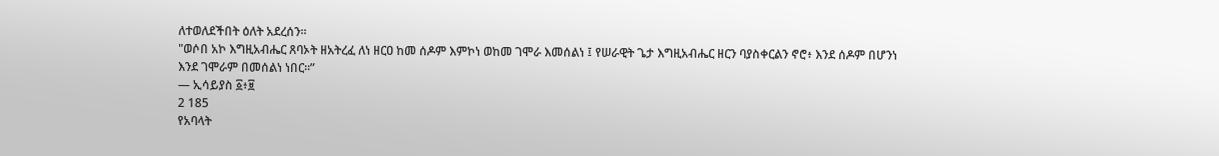ለተወለደችበት ዕለት አደረሰን።
"ወሶበ አኮ እግዚአብሔር ጸባኦት ዘአትረፈ ለነ ዘርዐ ከመ ሰዶም እምኮነ ወከመ ገሞራ እመሰልነ ፤ የሠራዊት ጌታ እግዚአብሔር ዘርን ባያስቀርልን ኖሮ፥ እንደ ሰዶም በሆንነ እንደ ገሞራም በመሰልነ ነበር።”
— ኢሳይያስ ፩፥፱
2 185
የአባላት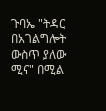ጉባኤ "ትዳር በአገልግሎት ውስጥ ያለው ሚና" በሚል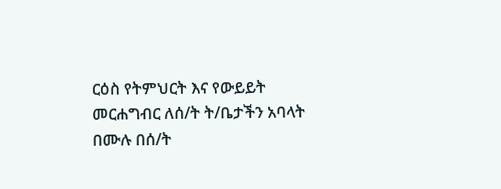ርዕስ የትምህርት እና የውይይት መርሐግብር ለሰ/ት ት/ቤታችን አባላት በሙሉ በሰ/ት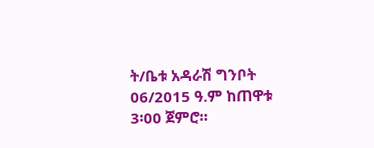ት/ቤቱ አዳራሽ ግንቦት 06/2015 ዓ.ም ከጠዋቱ 3፡00 ጀምሮ።